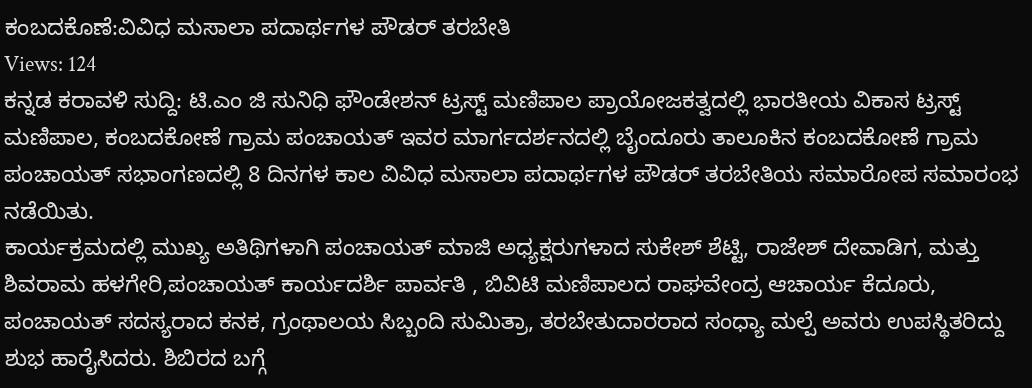ಕಂಬದಕೊಣೆ:ವಿವಿಧ ಮಸಾಲಾ ಪದಾರ್ಥಗಳ ಪೌಡರ್ ತರಬೇತಿ
Views: 124
ಕನ್ನಡ ಕರಾವಳಿ ಸುದ್ದಿ: ಟಿ.ಎಂ ಜಿ ಸುನಿಧಿ ಫೌಂಡೇಶನ್ ಟ್ರಸ್ಟ್ ಮಣಿಪಾಲ ಪ್ರಾಯೋಜಕತ್ವದಲ್ಲಿ ಭಾರತೀಯ ವಿಕಾಸ ಟ್ರಸ್ಟ್ ಮಣಿಪಾಲ, ಕಂಬದಕೋಣೆ ಗ್ರಾಮ ಪಂಚಾಯತ್ ಇವರ ಮಾರ್ಗದರ್ಶನದಲ್ಲಿ ಬೈಂದೂರು ತಾಲೂಕಿನ ಕಂಬದಕೋಣೆ ಗ್ರಾಮ ಪಂಚಾಯತ್ ಸಭಾಂಗಣದಲ್ಲಿ 8 ದಿನಗಳ ಕಾಲ ವಿವಿಧ ಮಸಾಲಾ ಪದಾರ್ಥಗಳ ಪೌಡರ್ ತರಬೇತಿಯ ಸಮಾರೋಪ ಸಮಾರಂಭ ನಡೆಯಿತು.
ಕಾರ್ಯಕ್ರಮದಲ್ಲಿ ಮುಖ್ಯ ಅತಿಥಿಗಳಾಗಿ ಪಂಚಾಯತ್ ಮಾಜಿ ಅಧ್ಯಕ್ಷರುಗಳಾದ ಸುಕೇಶ್ ಶೆಟ್ಟಿ, ರಾಜೇಶ್ ದೇವಾಡಿಗ, ಮತ್ತು ಶಿವರಾಮ ಹಳಗೇರಿ,ಪಂಚಾಯತ್ ಕಾರ್ಯದರ್ಶಿ ಪಾರ್ವತಿ , ಬಿವಿಟಿ ಮಣಿಪಾಲದ ರಾಘವೇಂದ್ರ ಆಚಾರ್ಯ ಕೆದೂರು, ಪಂಚಾಯತ್ ಸದಸ್ಯರಾದ ಕನಕ, ಗ್ರಂಥಾಲಯ ಸಿಬ್ಬಂದಿ ಸುಮಿತ್ರಾ, ತರಬೇತುದಾರರಾದ ಸಂಧ್ಯಾ ಮಲ್ಪೆ ಅವರು ಉಪಸ್ಥಿತರಿದ್ದು ಶುಭ ಹಾರೈಸಿದರು. ಶಿಬಿರದ ಬಗ್ಗೆ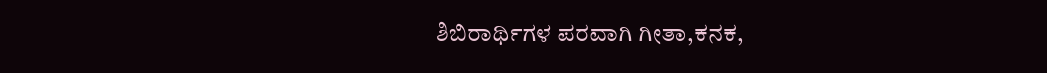ಶಿಬಿರಾರ್ಥಿಗಳ ಪರವಾಗಿ ಗೀತಾ,ಕನಕ,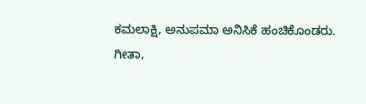ಕಮಲಾಕ್ಷಿ, ಅನುಪಮಾ ಅನಿಸಿಕೆ ಹಂಚಿಕೊಂಡರು.
ಗೀತಾ,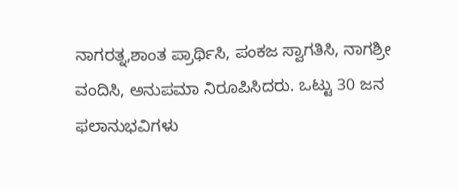ನಾಗರತ್ನ,ಶಾಂತ ಪ್ರಾರ್ಥಿಸಿ, ಪಂಕಜ ಸ್ವಾಗತಿಸಿ, ನಾಗಶ್ರೀ ವಂದಿಸಿ, ಅನುಪಮಾ ನಿರೂಪಿಸಿದರು. ಒಟ್ಟು 30 ಜನ ಫಲಾನುಭವಿಗಳು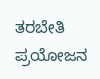ತರಬೇತಿ ಪ್ರಯೋಜನ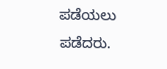ಪಡೆಯಲು ಪಡೆದರು.